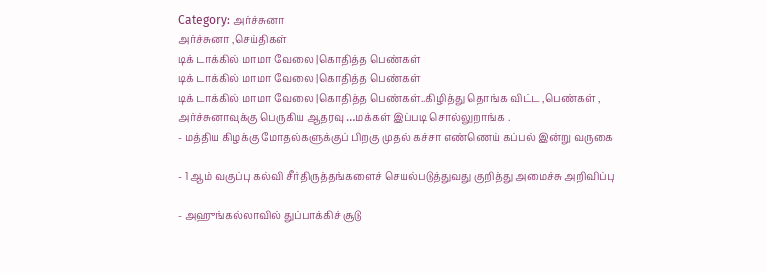Category: அர்ச்சுனா
அர்ச்சுனா ,செய்திகள்
டிக் டாக்கில் மாமா வேலை |கொதித்த பெண்கள்
டிக் டாக்கில் மாமா வேலை |கொதித்த பெண்கள்
டிக் டாக்கில் மாமா வேலை |கொதித்த பெண்கள்..கிழித்து தொங்க விட்ட ,பெண்கள் ,
அர்ச்சுனாவுக்கு பெருகிய ஆதரவு …மக்கள் இப்படி சொல்லுறாங்க .
- மத்திய கிழக்கு மோதல்களுக்குப் பிறகு முதல் கச்சா எண்ணெய் கப்பல் இன்று வருகை

- 1 ஆம் வகுப்பு கல்வி சீர்திருத்தங்களைச் செயல்படுத்துவது குறித்து அமைச்சு அறிவிப்பு

- அஹுங்கல்லாவில் துப்பாக்கிச் சூடு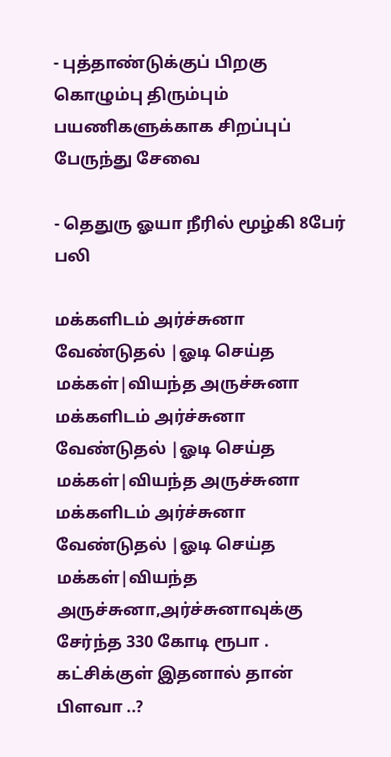- புத்தாண்டுக்குப் பிறகு கொழும்பு திரும்பும் பயணிகளுக்காக சிறப்புப் பேருந்து சேவை

- தெதுரு ஓயா நீரில் மூழ்கி 8பேர் பலி

மக்களிடம் அர்ச்சுனா வேண்டுதல் |ஓடி செய்த மக்கள்|வியந்த அருச்சுனா
மக்களிடம் அர்ச்சுனா வேண்டுதல் |ஓடி செய்த மக்கள்|வியந்த அருச்சுனா
மக்களிடம் அர்ச்சுனா வேண்டுதல் |ஓடி செய்த மக்கள்|வியந்த அருச்சுனா,அர்ச்சுனாவுக்கு சேர்ந்த 330 கோடி ரூபா .
கட்சிக்குள் இதனால் தான் பிளவா ..?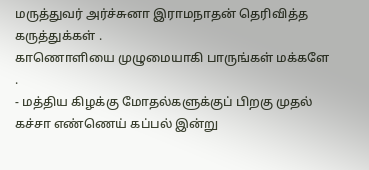மருத்துவர் அர்ச்சுனா இராமநாதன் தெரிவித்த கருத்துக்கள் .
காணொளியை முழுமையாகி பாருங்கள் மக்களே .
- மத்திய கிழக்கு மோதல்களுக்குப் பிறகு முதல் கச்சா எண்ணெய் கப்பல் இன்று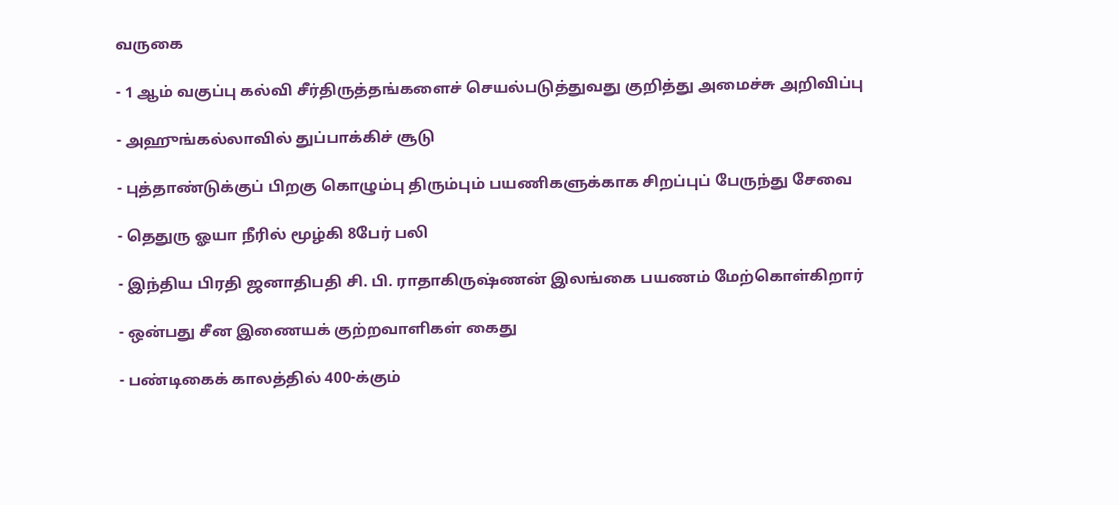வருகை

- 1 ஆம் வகுப்பு கல்வி சீர்திருத்தங்களைச் செயல்படுத்துவது குறித்து அமைச்சு அறிவிப்பு

- அஹுங்கல்லாவில் துப்பாக்கிச் சூடு

- புத்தாண்டுக்குப் பிறகு கொழும்பு திரும்பும் பயணிகளுக்காக சிறப்புப் பேருந்து சேவை

- தெதுரு ஓயா நீரில் மூழ்கி 8பேர் பலி

- இந்திய பிரதி ஜனாதிபதி சி. பி. ராதாகிருஷ்ணன் இலங்கை பயணம் மேற்கொள்கிறார்

- ஒன்பது சீன இணையக் குற்றவாளிகள் கைது

- பண்டிகைக் காலத்தில் 400-க்கும்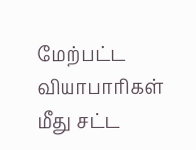மேற்பட்ட வியாபாரிகள் மீது சட்ட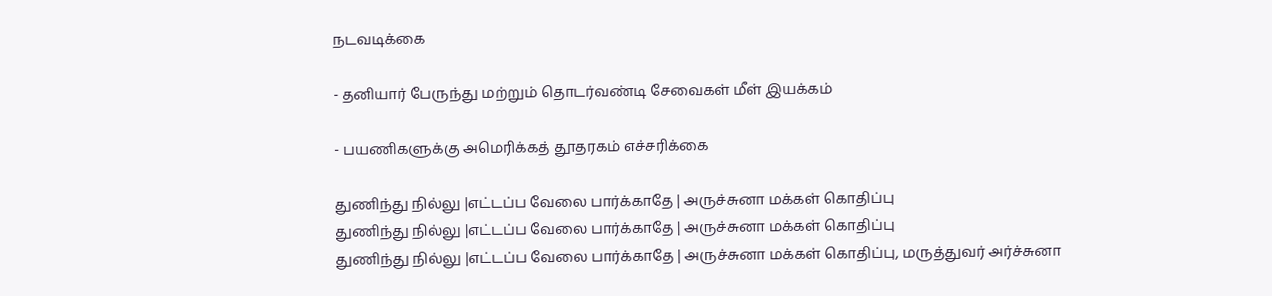நடவடிக்கை

- தனியார் பேருந்து மற்றும் தொடர்வண்டி சேவைகள் மீள் இயக்கம்

- பயணிகளுக்கு அமெரிக்கத் தூதரகம் எச்சரிக்கை

துணிந்து நில்லு |எட்டப்ப வேலை பார்க்காதே | அருச்சுனா மக்கள் கொதிப்பு
துணிந்து நில்லு |எட்டப்ப வேலை பார்க்காதே | அருச்சுனா மக்கள் கொதிப்பு
துணிந்து நில்லு |எட்டப்ப வேலை பார்க்காதே | அருச்சுனா மக்கள் கொதிப்பு, மருத்துவர் அர்ச்சுனா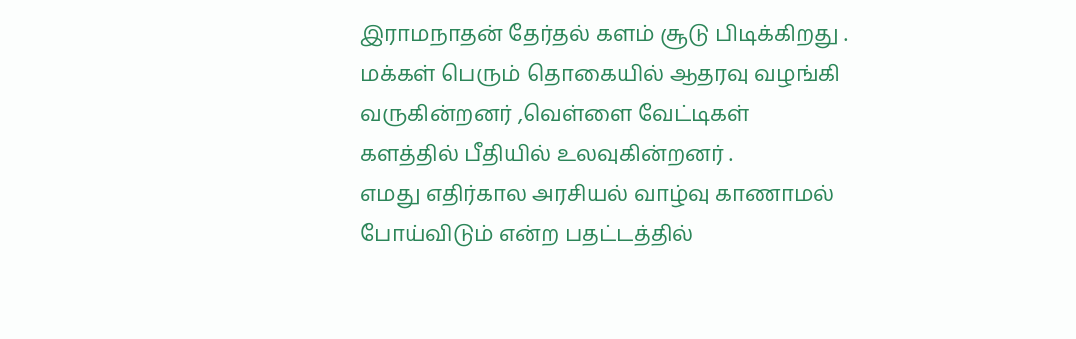இராமநாதன் தேர்தல் களம் சூடு பிடிக்கிறது .
மக்கள் பெரும் தொகையில் ஆதரவு வழங்கி வருகின்றனர் ,வெள்ளை வேட்டிகள் களத்தில் பீதியில் உலவுகின்றனர் .
எமது எதிர்கால அரசியல் வாழ்வு காணாமல் போய்விடும் என்ற பதட்டத்தில்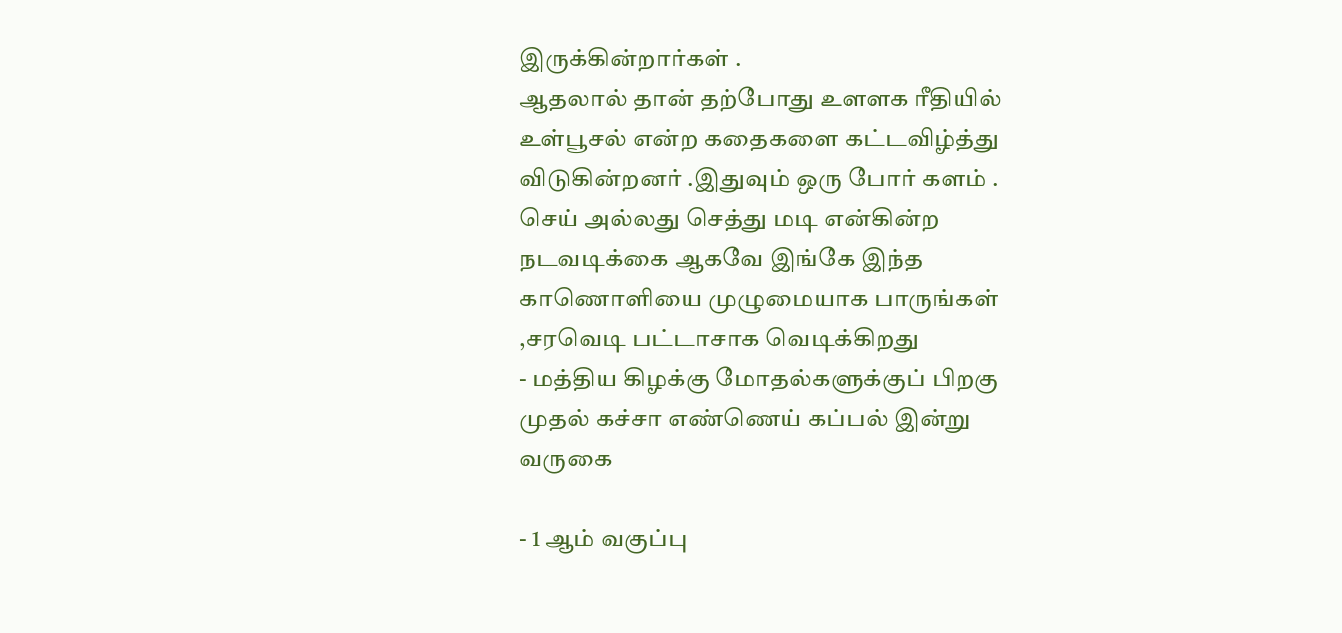இருக்கின்றார்கள் .
ஆதலால் தான் தற்போது உளளக ரீதியில் உள்பூசல் என்ற கதைகளை கட்டவிழ்த்து விடுகின்றனர் .இதுவும் ஒரு போர் களம் .
செய் அல்லது செத்து மடி என்கின்ற நடவடிக்கை ஆகவே இங்கே இந்த காணொளியை முழுமையாக பாருங்கள் ,சரவெடி பட்டாசாக வெடிக்கிறது
- மத்திய கிழக்கு மோதல்களுக்குப் பிறகு முதல் கச்சா எண்ணெய் கப்பல் இன்று வருகை

- 1 ஆம் வகுப்பு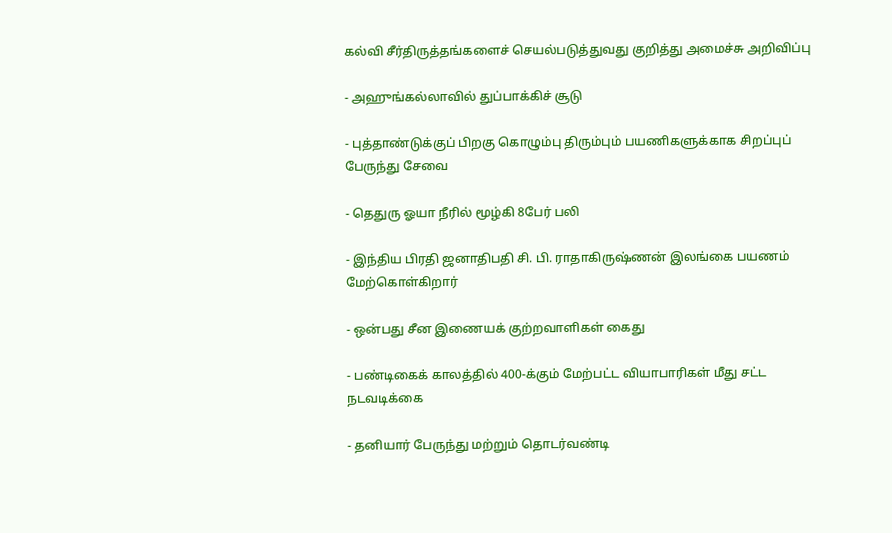கல்வி சீர்திருத்தங்களைச் செயல்படுத்துவது குறித்து அமைச்சு அறிவிப்பு

- அஹுங்கல்லாவில் துப்பாக்கிச் சூடு

- புத்தாண்டுக்குப் பிறகு கொழும்பு திரும்பும் பயணிகளுக்காக சிறப்புப் பேருந்து சேவை

- தெதுரு ஓயா நீரில் மூழ்கி 8பேர் பலி

- இந்திய பிரதி ஜனாதிபதி சி. பி. ராதாகிருஷ்ணன் இலங்கை பயணம் மேற்கொள்கிறார்

- ஒன்பது சீன இணையக் குற்றவாளிகள் கைது

- பண்டிகைக் காலத்தில் 400-க்கும் மேற்பட்ட வியாபாரிகள் மீது சட்ட நடவடிக்கை

- தனியார் பேருந்து மற்றும் தொடர்வண்டி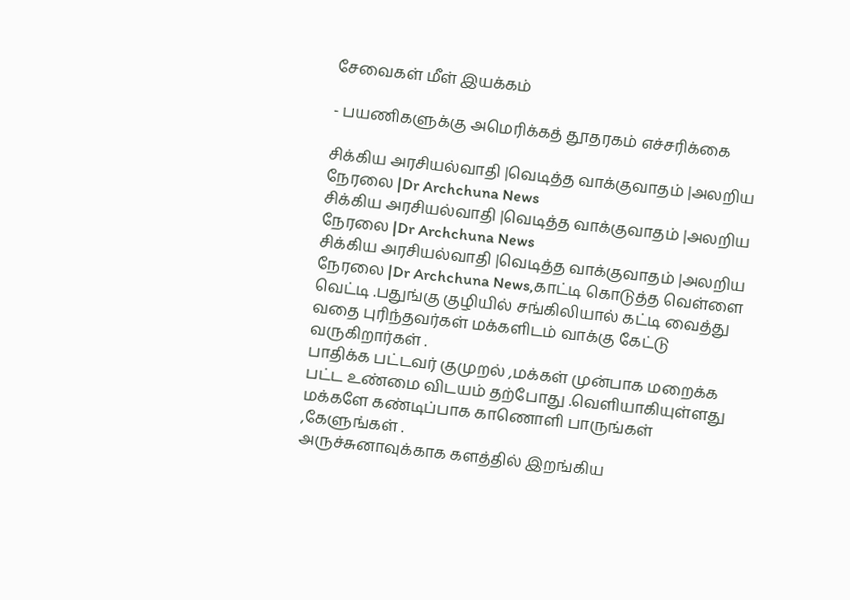சேவைகள் மீள் இயக்கம்

- பயணிகளுக்கு அமெரிக்கத் தூதரகம் எச்சரிக்கை

சிக்கிய அரசியல்வாதி |வெடித்த வாக்குவாதம் |அலறிய நேரலை |Dr Archchuna News
சிக்கிய அரசியல்வாதி |வெடித்த வாக்குவாதம் |அலறிய நேரலை |Dr Archchuna News
சிக்கிய அரசியல்வாதி |வெடித்த வாக்குவாதம் |அலறிய நேரலை |Dr Archchuna News,காட்டி கொடுத்த வெள்ளை வெட்டி .பதுங்கு குழியில் சங்கிலியால் கட்டி வைத்து வதை புரிந்தவர்கள் மக்களிடம் வாக்கு கேட்டு வருகிறார்கள் .
பாதிக்க பட்டவர் குமுறல் ,மக்கள் முன்பாக மறைக்க பட்ட உண்மை விடயம் தற்போது .வெளியாகியுள்ளது
மக்களே கண்டிப்பாக காணொளி பாருங்கள் ,கேளுங்கள் .
அருச்சுனாவுக்காக களத்தில் இறங்கிய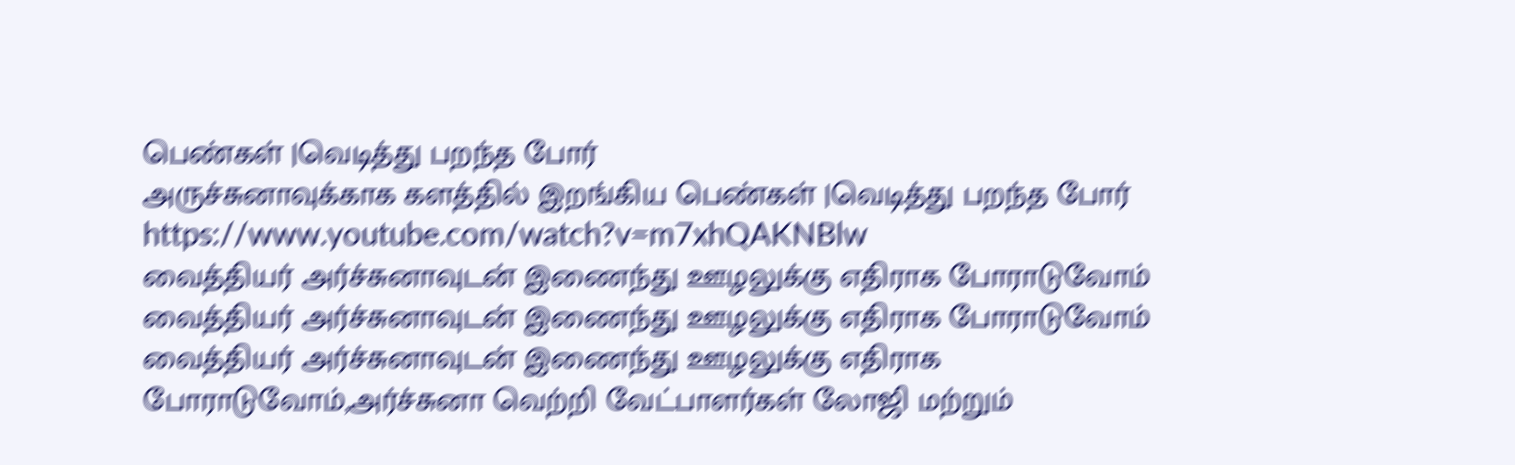பெண்கள் |வெடித்து பறந்த போர்
அருச்சுனாவுக்காக களத்தில் இறங்கிய பெண்கள் |வெடித்து பறந்த போர்
https://www.youtube.com/watch?v=m7xhQAKNBlw
வைத்தியர் அர்ச்சுனாவுடன் இணைந்து ஊழலுக்கு எதிராக போராடுவோம்
வைத்தியர் அர்ச்சுனாவுடன் இணைந்து ஊழலுக்கு எதிராக போராடுவோம்
வைத்தியர் அர்ச்சுனாவுடன் இணைந்து ஊழலுக்கு எதிராக போராடுவோம்,அர்ச்சுனா வெற்றி வேட்பாளர்கள் லோஜி மற்றும்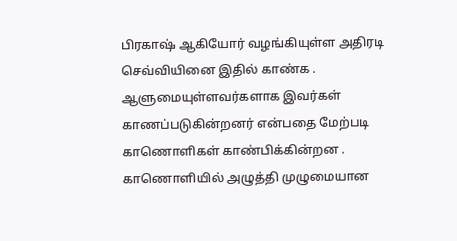பிரகாஷ் ஆகியோர் வழங்கியுள்ள அதிரடி செவ்வியினை இதில் காண்க .
ஆளுமையுள்ளவர்களாக இவர்கள் காணப்படுகின்றனர் என்பதை மேற்படி காணொளிகள் காண்பிக்கின்றன .
காணொளியில் அழுத்தி முழுமையான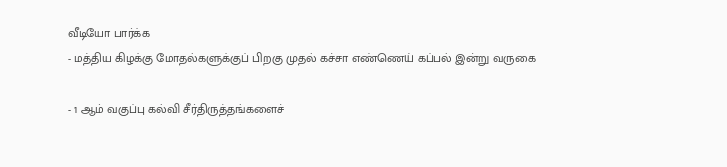வீடியோ பார்க்க
- மத்திய கிழக்கு மோதல்களுக்குப் பிறகு முதல் கச்சா எண்ணெய் கப்பல் இன்று வருகை

- 1 ஆம் வகுப்பு கல்வி சீர்திருத்தங்களைச்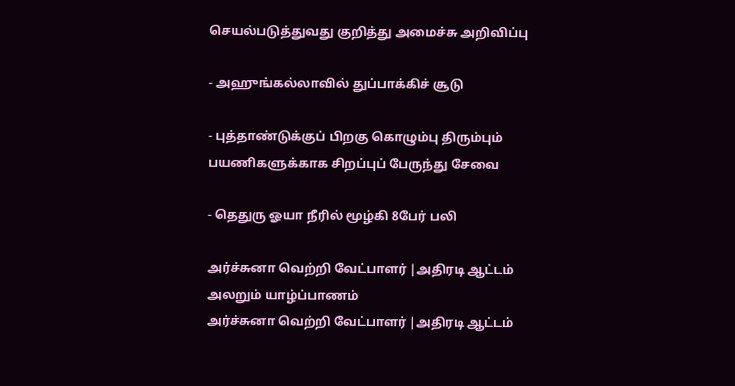செயல்படுத்துவது குறித்து அமைச்சு அறிவிப்பு

- அஹுங்கல்லாவில் துப்பாக்கிச் சூடு

- புத்தாண்டுக்குப் பிறகு கொழும்பு திரும்பும் பயணிகளுக்காக சிறப்புப் பேருந்து சேவை

- தெதுரு ஓயா நீரில் மூழ்கி 8பேர் பலி

அர்ச்சுனா வெற்றி வேட்பாளர் |அதிரடி ஆட்டம் அலறும் யாழ்ப்பாணம்
அர்ச்சுனா வெற்றி வேட்பாளர் |அதிரடி ஆட்டம்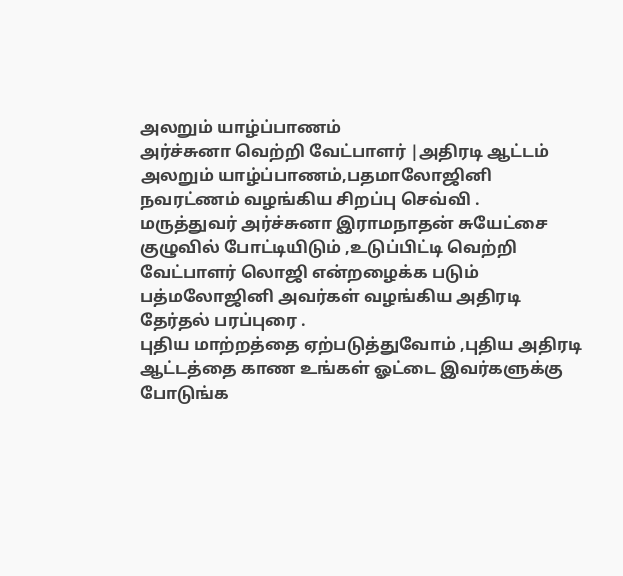அலறும் யாழ்ப்பாணம்
அர்ச்சுனா வெற்றி வேட்பாளர் |அதிரடி ஆட்டம் அலறும் யாழ்ப்பாணம்,பதமாலோஜினி நவரட்ணம் வழங்கிய சிறப்பு செவ்வி .
மருத்துவர் அர்ச்சுனா இராமநாதன் சுயேட்சை குழுவில் போட்டியிடும் ,உடுப்பிட்டி வெற்றி வேட்பாளர் லொஜி என்றழைக்க படும் பத்மலோஜினி அவர்கள் வழங்கிய அதிரடி தேர்தல் பரப்புரை .
புதிய மாற்றத்தை ஏற்படுத்துவோம் ,புதிய அதிரடி ஆட்டத்தை காண உங்கள் ஓட்டை இவர்களுக்கு போடுங்க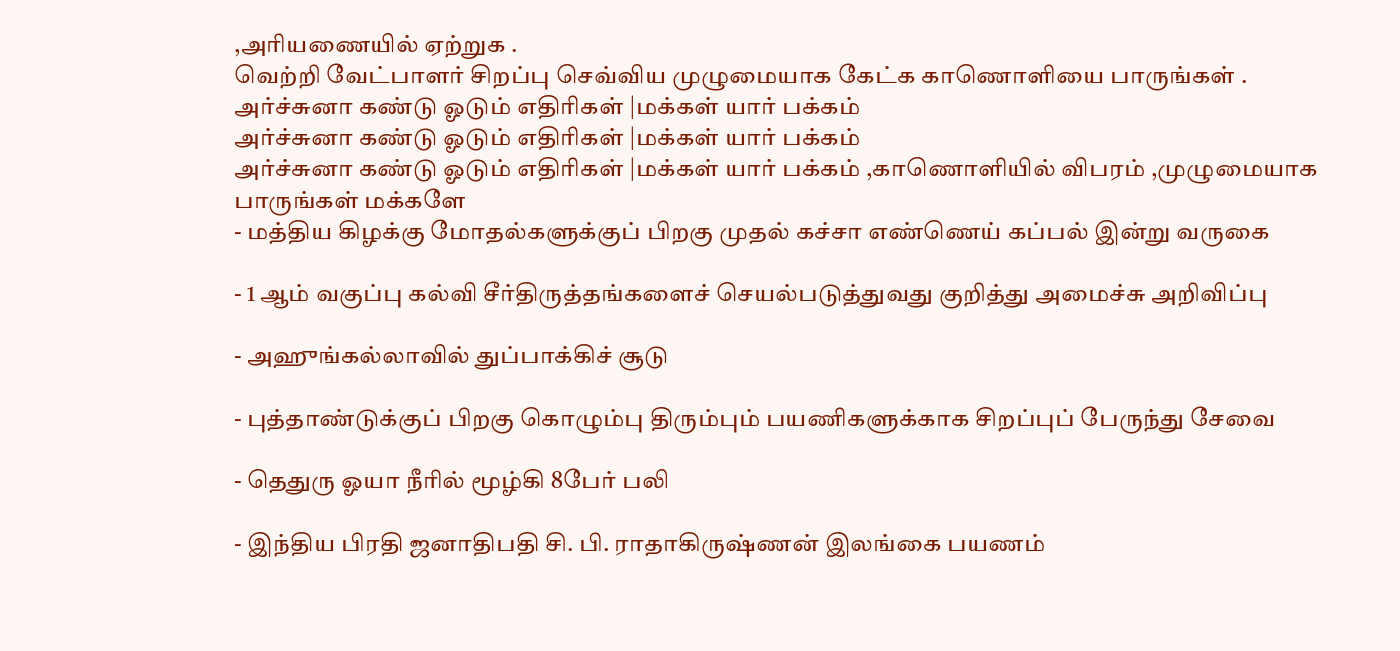,அரியணையில் ஏற்றுக .
வெற்றி வேட்பாளர் சிறப்பு செவ்விய முழுமையாக கேட்க காணொளியை பாருங்கள் .
அர்ச்சுனா கண்டு ஓடும் எதிரிகள் |மக்கள் யார் பக்கம்
அர்ச்சுனா கண்டு ஓடும் எதிரிகள் |மக்கள் யார் பக்கம்
அர்ச்சுனா கண்டு ஓடும் எதிரிகள் |மக்கள் யார் பக்கம் ,காணொளியில் விபரம் ,முழுமையாக பாருங்கள் மக்களே
- மத்திய கிழக்கு மோதல்களுக்குப் பிறகு முதல் கச்சா எண்ணெய் கப்பல் இன்று வருகை

- 1 ஆம் வகுப்பு கல்வி சீர்திருத்தங்களைச் செயல்படுத்துவது குறித்து அமைச்சு அறிவிப்பு

- அஹுங்கல்லாவில் துப்பாக்கிச் சூடு

- புத்தாண்டுக்குப் பிறகு கொழும்பு திரும்பும் பயணிகளுக்காக சிறப்புப் பேருந்து சேவை

- தெதுரு ஓயா நீரில் மூழ்கி 8பேர் பலி

- இந்திய பிரதி ஜனாதிபதி சி. பி. ராதாகிருஷ்ணன் இலங்கை பயணம்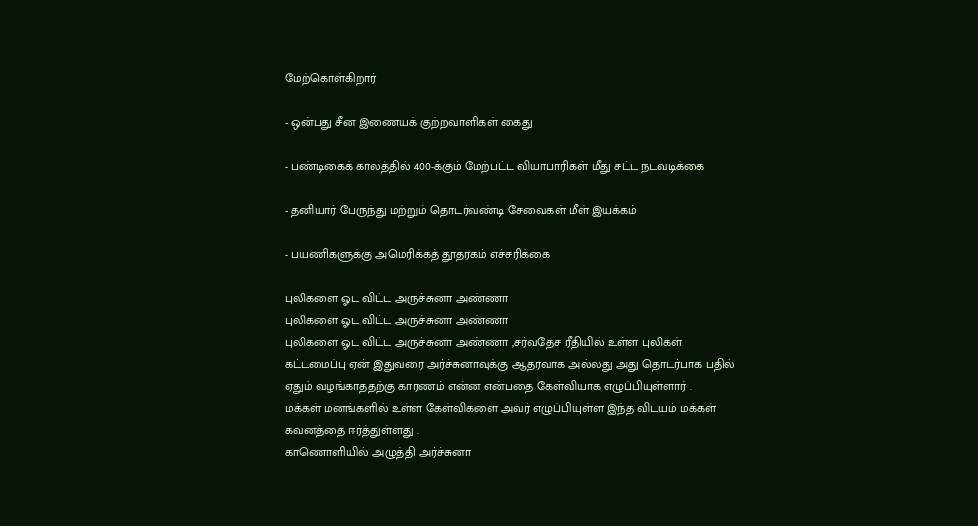மேற்கொள்கிறார்

- ஒன்பது சீன இணையக் குற்றவாளிகள் கைது

- பண்டிகைக் காலத்தில் 400-க்கும் மேற்பட்ட வியாபாரிகள் மீது சட்ட நடவடிக்கை

- தனியார் பேருந்து மற்றும் தொடர்வண்டி சேவைகள் மீள் இயக்கம்

- பயணிகளுக்கு அமெரிக்கத் தூதரகம் எச்சரிக்கை

புலிகளை ஓட விட்ட அருச்சுனா அண்ணா
புலிகளை ஓட விட்ட அருச்சுனா அண்ணா
புலிகளை ஓட விட்ட அருச்சுனா அண்ணா ,சர்வதேச ரீதியில் உள்ள புலிகள் கட்டமைப்பு ஏன் இதுவரை அர்ச்சுனாவுக்கு ஆதரவாக அல்லது அது தொடர்பாக பதில் ஏதும் வழங்காததற்கு காரணம் என்ன என்பதை கேள்வியாக எழுப்பியுள்ளார் .
மக்கள் மனங்களில் உள்ள கேள்விகளை அவர் எழுப்பியுள்ள இந்த விடயம் மக்கள் கவனத்தை ஈர்த்துள்ளது .
காணொளியில் அழுத்தி அர்ச்சுனா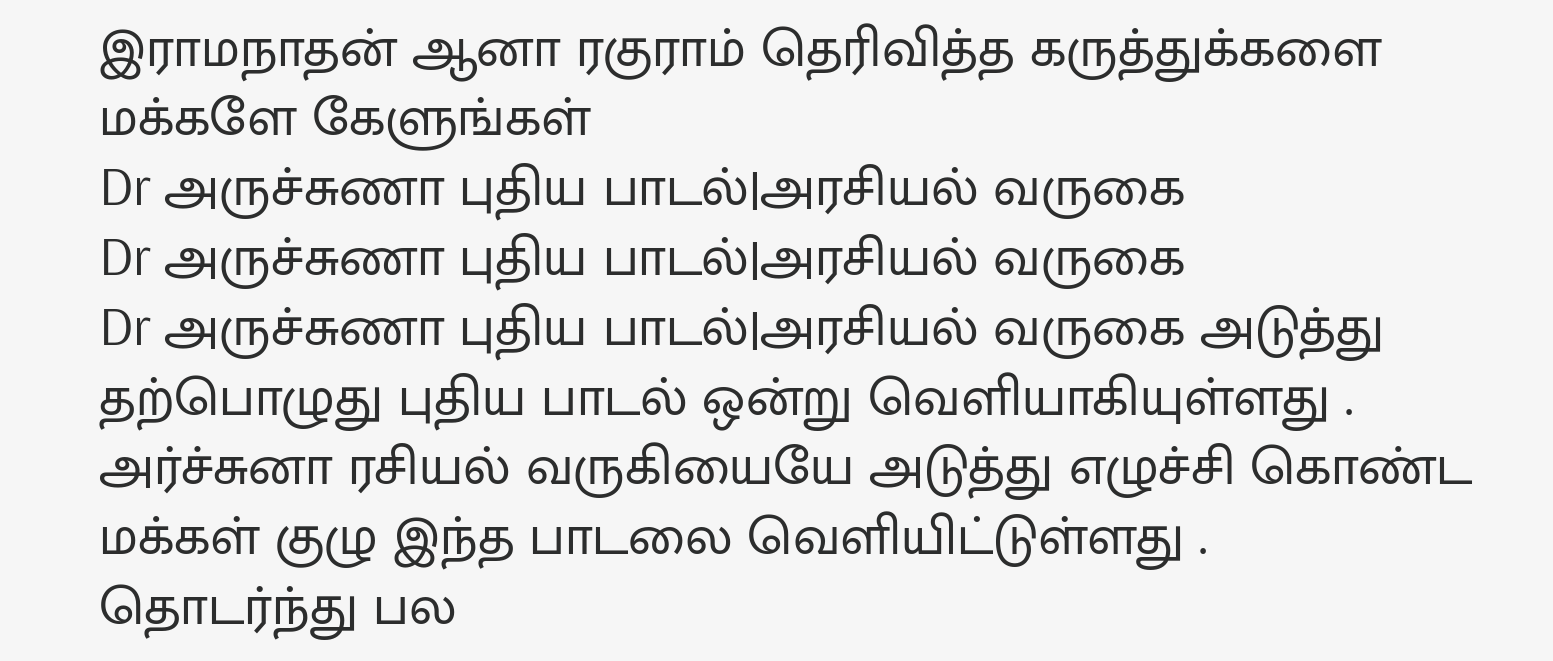இராமநாதன் ஆனா ரகுராம் தெரிவித்த கருத்துக்களை மக்களே கேளுங்கள்
Dr அருச்சுணா புதிய பாடல்|அரசியல் வருகை
Dr அருச்சுணா புதிய பாடல்|அரசியல் வருகை
Dr அருச்சுணா புதிய பாடல்|அரசியல் வருகை அடுத்து தற்பொழுது புதிய பாடல் ஒன்று வெளியாகியுள்ளது .
அர்ச்சுனா ரசியல் வருகியையே அடுத்து எழுச்சி கொண்ட மக்கள் குழு இந்த பாடலை வெளியிட்டுள்ளது .
தொடர்ந்து பல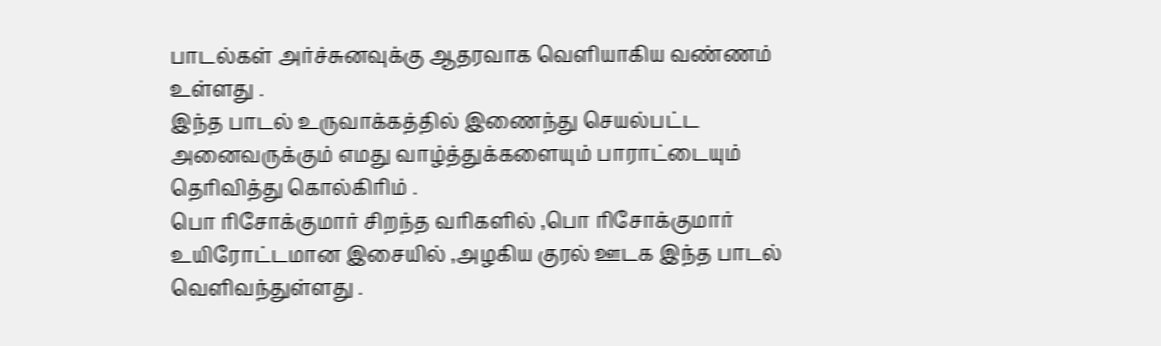பாடல்கள் அர்ச்சுனவுக்கு ஆதரவாக வெளியாகிய வண்ணம் உள்ளது .
இந்த பாடல் உருவாக்கத்தில் இணைந்து செயல்பட்ட அனைவருக்கும் எமது வாழ்த்துக்களையும் பாராட்டையும் தெரிவித்து கொல்கிரிம் .
பொ ரிசோக்குமார் சிறந்த வரிகளில் ,பொ ரிசோக்குமார் உயிரோட்டமான இசையில் ,அழகிய குரல் ஊடக இந்த பாடல் வெளிவந்துள்ளது .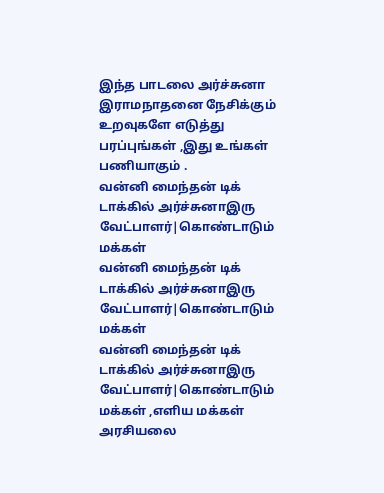இந்த பாடலை அர்ச்சுனா இராமநாதனை நேசிக்கும் உறவுகளே எடுத்து பரப்புங்கள் ,இது உங்கள் பணியாகும் .
வன்னி மைந்தன் டிக் டாக்கில் அர்ச்சுனாஇரு வேட்பாளர்|கொண்டாடும் மக்கள்
வன்னி மைந்தன் டிக் டாக்கில் அர்ச்சுனாஇரு வேட்பாளர்|கொண்டாடும் மக்கள்
வன்னி மைந்தன் டிக் டாக்கில் அர்ச்சுனாஇரு வேட்பாளர்|கொண்டாடும் மக்கள் ,எளிய மக்கள் அரசியலை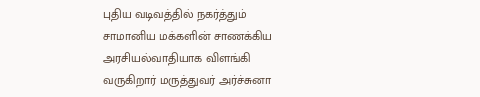புதிய வடிவத்தில் நகர்த்தும் சாமானிய மக்களின் சாணக்கிய அரசியல்வாதியாக விளங்கி வருகிறார் மருத்துவர் அர்ச்சுனா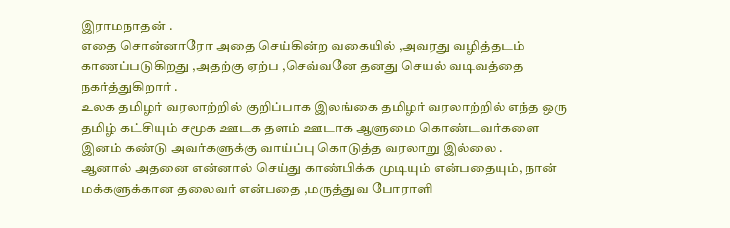இராமநாதன் .
எதை சொன்னாரோ அதை செய்கின்ற வகையில் ,அவரது வழித்தடம் காணப்படுகிறது ,அதற்கு ஏற்ப ,செவ்வனே தனது செயல் வடிவத்தை நகர்த்துகிறார் .
உலக தமிழர் வரலாற்றில் குறிப்பாக இலங்கை தமிழர் வரலாற்றில் எந்த ஒரு தமிழ் கட்சியும் சமூக ஊடக தளம் ஊடாக ஆளுமை கொண்டவர்களை இனம் கண்டு அவர்களுக்கு வாய்ப்பு கொடுத்த வரலாறு இல்லை .
ஆனால் அதனை என்னால் செய்து காண்பிக்க முடியும் என்பதையும், நான் மக்களுக்கான தலைவர் என்பதை ,மருத்துவ போராளி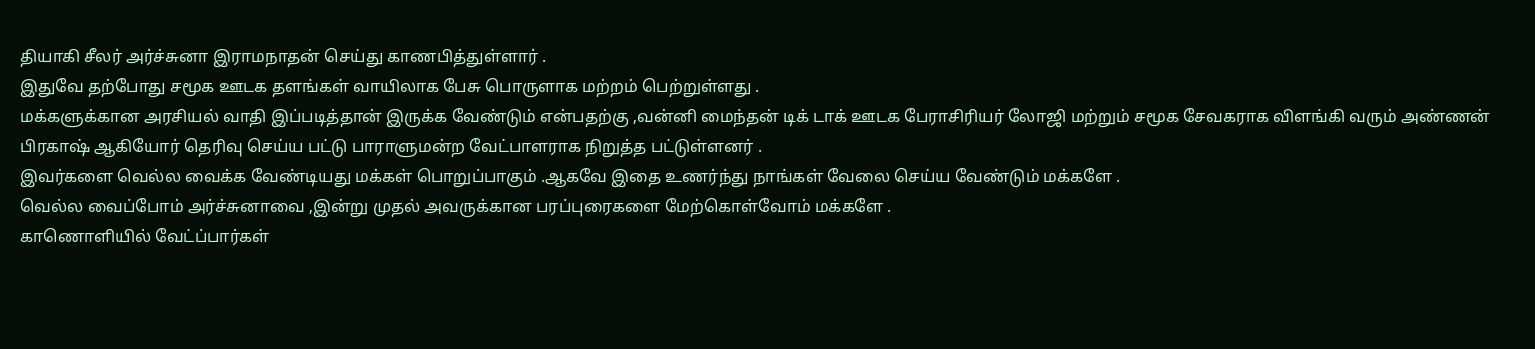தியாகி சீலர் அர்ச்சுனா இராமநாதன் செய்து காணபித்துள்ளார் .
இதுவே தற்போது சமூக ஊடக தளங்கள் வாயிலாக பேசு பொருளாக மற்றம் பெற்றுள்ளது .
மக்களுக்கான அரசியல் வாதி இப்படித்தான் இருக்க வேண்டும் என்பதற்கு ,வன்னி மைந்தன் டிக் டாக் ஊடக பேராசிரியர் லோஜி மற்றும் சமூக சேவகராக விளங்கி வரும் அண்ணன் பிரகாஷ் ஆகியோர் தெரிவு செய்ய பட்டு பாராளுமன்ற வேட்பாளராக நிறுத்த பட்டுள்ளனர் .
இவர்களை வெல்ல வைக்க வேண்டியது மக்கள் பொறுப்பாகும் .ஆகவே இதை உணர்ந்து நாங்கள் வேலை செய்ய வேண்டும் மக்களே .
வெல்ல வைப்போம் அர்ச்சுனாவை ,இன்று முதல் அவருக்கான பரப்புரைகளை மேற்கொள்வோம் மக்களே .
காணொளியில் வேட்ப்பார்கள்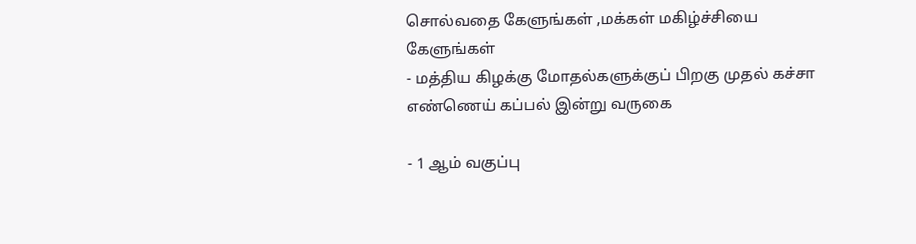சொல்வதை கேளுங்கள் ,மக்கள் மகிழ்ச்சியை கேளுங்கள்
- மத்திய கிழக்கு மோதல்களுக்குப் பிறகு முதல் கச்சா எண்ணெய் கப்பல் இன்று வருகை

- 1 ஆம் வகுப்பு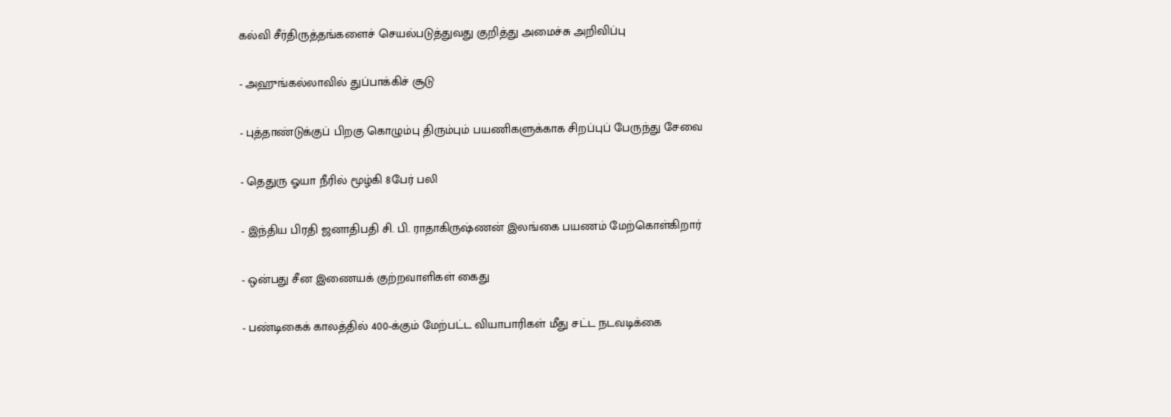கல்வி சீர்திருத்தங்களைச் செயல்படுத்துவது குறித்து அமைச்சு அறிவிப்பு

- அஹுங்கல்லாவில் துப்பாக்கிச் சூடு

- புத்தாண்டுக்குப் பிறகு கொழும்பு திரும்பும் பயணிகளுக்காக சிறப்புப் பேருந்து சேவை

- தெதுரு ஓயா நீரில் மூழ்கி 8பேர் பலி

- இந்திய பிரதி ஜனாதிபதி சி. பி. ராதாகிருஷ்ணன் இலங்கை பயணம் மேற்கொள்கிறார்

- ஒன்பது சீன இணையக் குற்றவாளிகள் கைது

- பண்டிகைக் காலத்தில் 400-க்கும் மேற்பட்ட வியாபாரிகள் மீது சட்ட நடவடிக்கை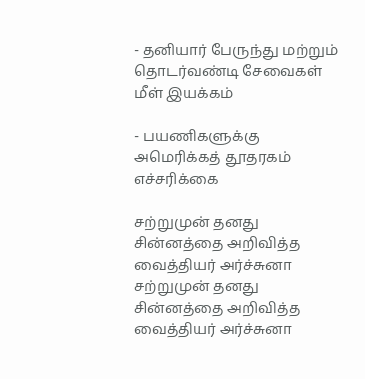- தனியார் பேருந்து மற்றும் தொடர்வண்டி சேவைகள் மீள் இயக்கம்

- பயணிகளுக்கு அமெரிக்கத் தூதரகம் எச்சரிக்கை

சற்றுமுன் தனது சின்னத்தை அறிவித்த வைத்தியர் அர்ச்சுனா
சற்றுமுன் தனது சின்னத்தை அறிவித்த வைத்தியர் அர்ச்சுனா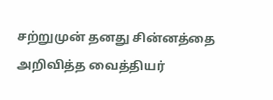சற்றுமுன் தனது சின்னத்தை அறிவித்த வைத்தியர்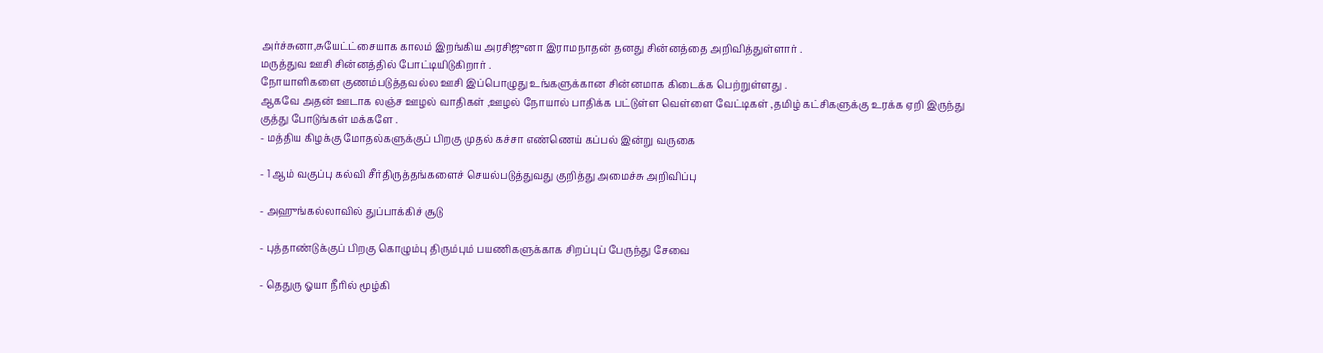அர்ச்சுனா,சுயேட்ட்சையாக காலம் இறங்கிய அரசிஜுனா இராமநாதன் தனது சின்னத்தை அறிவித்துள்ளார் .
மருத்துவ ஊசி சின்னத்தில் போட்டியிடுகிறார் .
நோயாளிகளை குணம்படுத்தவல்ல ஊசி இப்பொழுது உங்களுக்கான சின்னமாக கிடைக்க பெற்றுள்ளது .
ஆகவே அதன் ஊடாக லஞ்ச ஊழல் வாதிகள் ,ஊழல் நோயால் பாதிக்க பட்டுள்ள வெள்ளை வேட்டிகள் ,தமிழ் கட்சிகளுக்கு உரக்க ஏறி இருந்து குத்து போடுங்கள் மக்களே .
- மத்திய கிழக்கு மோதல்களுக்குப் பிறகு முதல் கச்சா எண்ணெய் கப்பல் இன்று வருகை

- 1 ஆம் வகுப்பு கல்வி சீர்திருத்தங்களைச் செயல்படுத்துவது குறித்து அமைச்சு அறிவிப்பு

- அஹுங்கல்லாவில் துப்பாக்கிச் சூடு

- புத்தாண்டுக்குப் பிறகு கொழும்பு திரும்பும் பயணிகளுக்காக சிறப்புப் பேருந்து சேவை

- தெதுரு ஓயா நீரில் மூழ்கி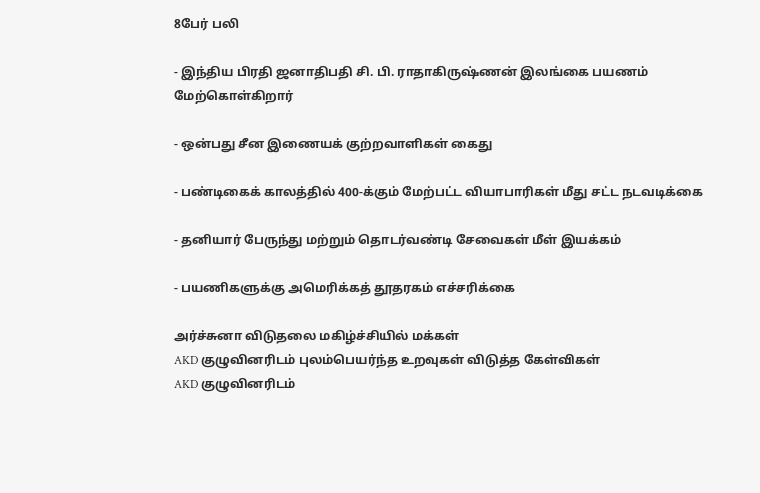8பேர் பலி

- இந்திய பிரதி ஜனாதிபதி சி. பி. ராதாகிருஷ்ணன் இலங்கை பயணம் மேற்கொள்கிறார்

- ஒன்பது சீன இணையக் குற்றவாளிகள் கைது

- பண்டிகைக் காலத்தில் 400-க்கும் மேற்பட்ட வியாபாரிகள் மீது சட்ட நடவடிக்கை

- தனியார் பேருந்து மற்றும் தொடர்வண்டி சேவைகள் மீள் இயக்கம்

- பயணிகளுக்கு அமெரிக்கத் தூதரகம் எச்சரிக்கை

அர்ச்சுனா விடுதலை மகிழ்ச்சியில் மக்கள்
AKD குழுவினரிடம் புலம்பெயர்ந்த உறவுகள் விடுத்த கேள்விகள்
AKD குழுவினரிடம்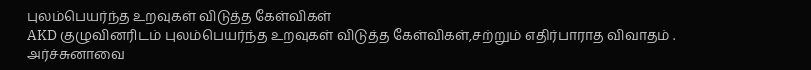புலம்பெயர்ந்த உறவுகள் விடுத்த கேள்விகள்
AKD குழுவினரிடம் புலம்பெயர்ந்த உறவுகள் விடுத்த கேள்விகள்,சற்றும் எதிர்பாராத விவாதம் .
அர்ச்சுனாவை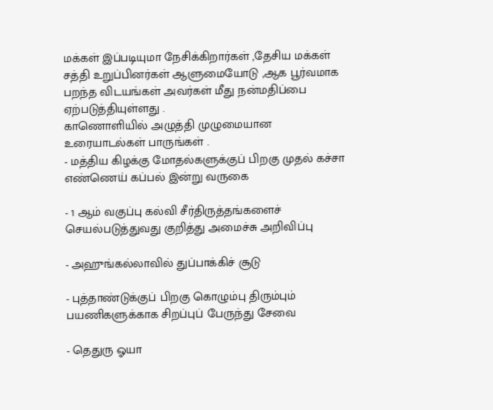மக்கள் இப்படியுமா நேசிக்கிறார்கள் ,தேசிய மக்கள் சத்தி உறுப்பினர்கள் ஆளுமையோடு ,ஆக பூர்வமாக பறந்த விடயங்கள் அவர்கள் மீது நன்மதிப்பை ஏற்படுத்தியுள்ளது .
காணொளியில் அழுத்தி முழுமையான உரையாடல்கள் பாருங்கள் .
- மத்திய கிழக்கு மோதல்களுக்குப் பிறகு முதல் கச்சா எண்ணெய் கப்பல் இன்று வருகை

- 1 ஆம் வகுப்பு கல்வி சீர்திருத்தங்களைச் செயல்படுத்துவது குறித்து அமைச்சு அறிவிப்பு

- அஹுங்கல்லாவில் துப்பாக்கிச் சூடு

- புத்தாண்டுக்குப் பிறகு கொழும்பு திரும்பும் பயணிகளுக்காக சிறப்புப் பேருந்து சேவை

- தெதுரு ஓயா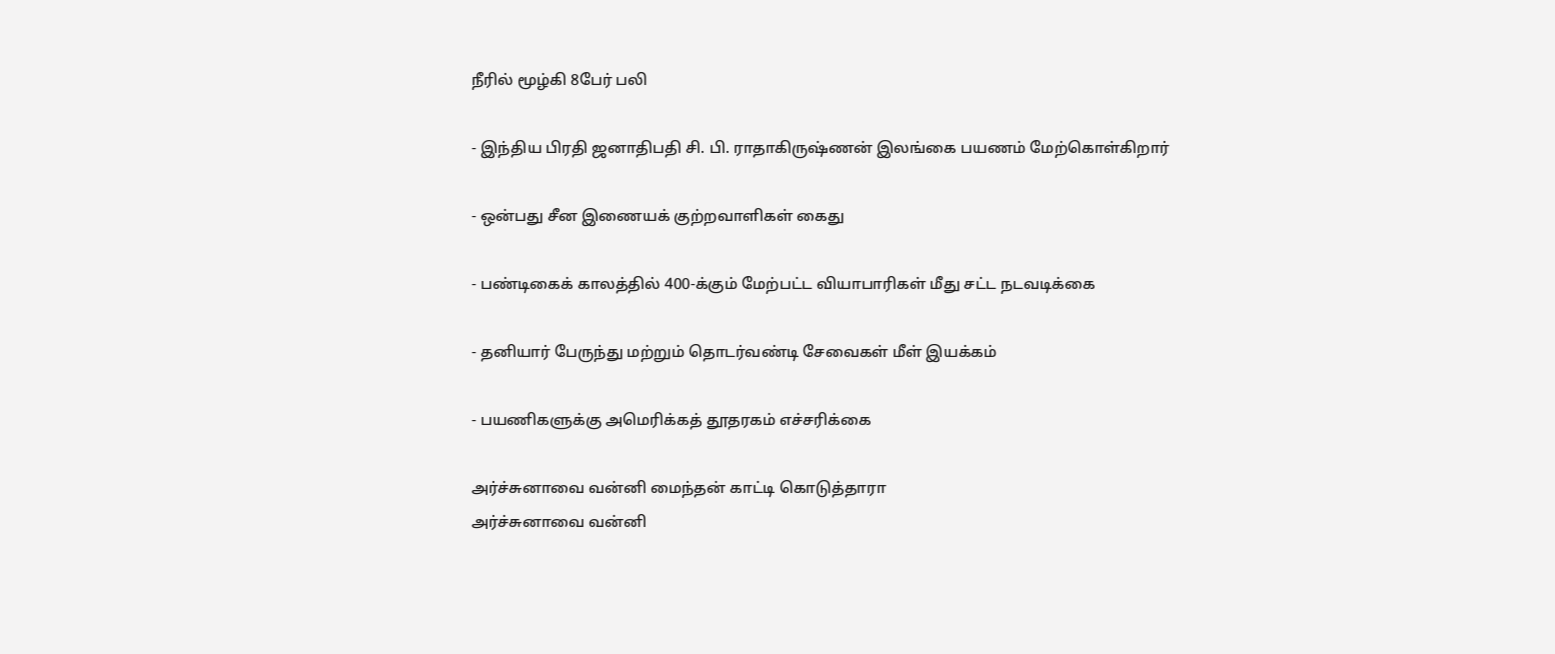நீரில் மூழ்கி 8பேர் பலி

- இந்திய பிரதி ஜனாதிபதி சி. பி. ராதாகிருஷ்ணன் இலங்கை பயணம் மேற்கொள்கிறார்

- ஒன்பது சீன இணையக் குற்றவாளிகள் கைது

- பண்டிகைக் காலத்தில் 400-க்கும் மேற்பட்ட வியாபாரிகள் மீது சட்ட நடவடிக்கை

- தனியார் பேருந்து மற்றும் தொடர்வண்டி சேவைகள் மீள் இயக்கம்

- பயணிகளுக்கு அமெரிக்கத் தூதரகம் எச்சரிக்கை

அர்ச்சுனாவை வன்னி மைந்தன் காட்டி கொடுத்தாரா
அர்ச்சுனாவை வன்னி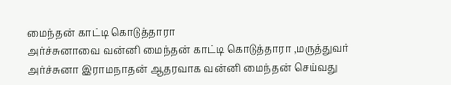மைந்தன் காட்டி கொடுத்தாரா
அர்ச்சுனாவை வன்னி மைந்தன் காட்டி கொடுத்தாரா ,மருத்துவர் அர்ச்சுனா இராமநாதன் ஆதரவாக வன்னி மைந்தன் செய்வது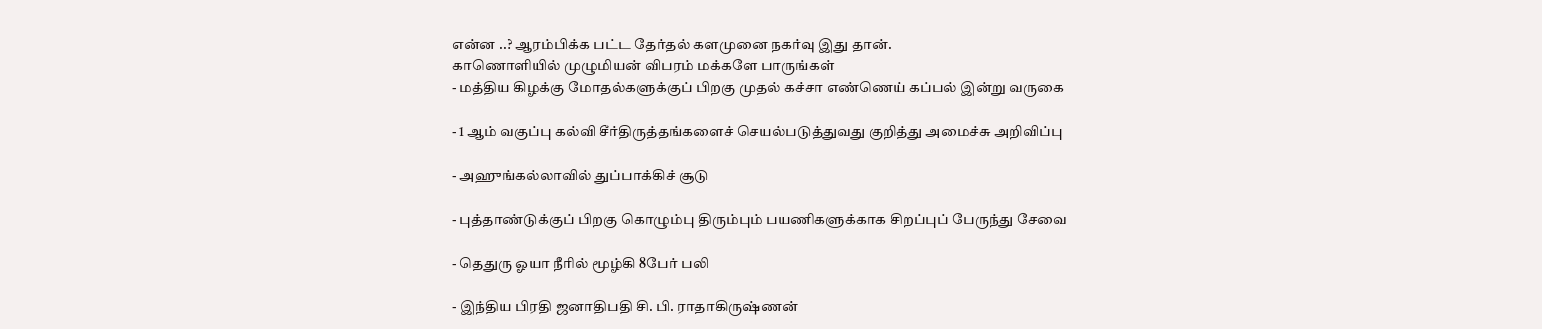என்ன ..? ஆரம்பிக்க பட்ட தேர்தல் களமுனை நகர்வு இது தான்.
காணொளியில் முழுமியன் விபரம் மக்களே பாருங்கள்
- மத்திய கிழக்கு மோதல்களுக்குப் பிறகு முதல் கச்சா எண்ணெய் கப்பல் இன்று வருகை

- 1 ஆம் வகுப்பு கல்வி சீர்திருத்தங்களைச் செயல்படுத்துவது குறித்து அமைச்சு அறிவிப்பு

- அஹுங்கல்லாவில் துப்பாக்கிச் சூடு

- புத்தாண்டுக்குப் பிறகு கொழும்பு திரும்பும் பயணிகளுக்காக சிறப்புப் பேருந்து சேவை

- தெதுரு ஓயா நீரில் மூழ்கி 8பேர் பலி

- இந்திய பிரதி ஜனாதிபதி சி. பி. ராதாகிருஷ்ணன்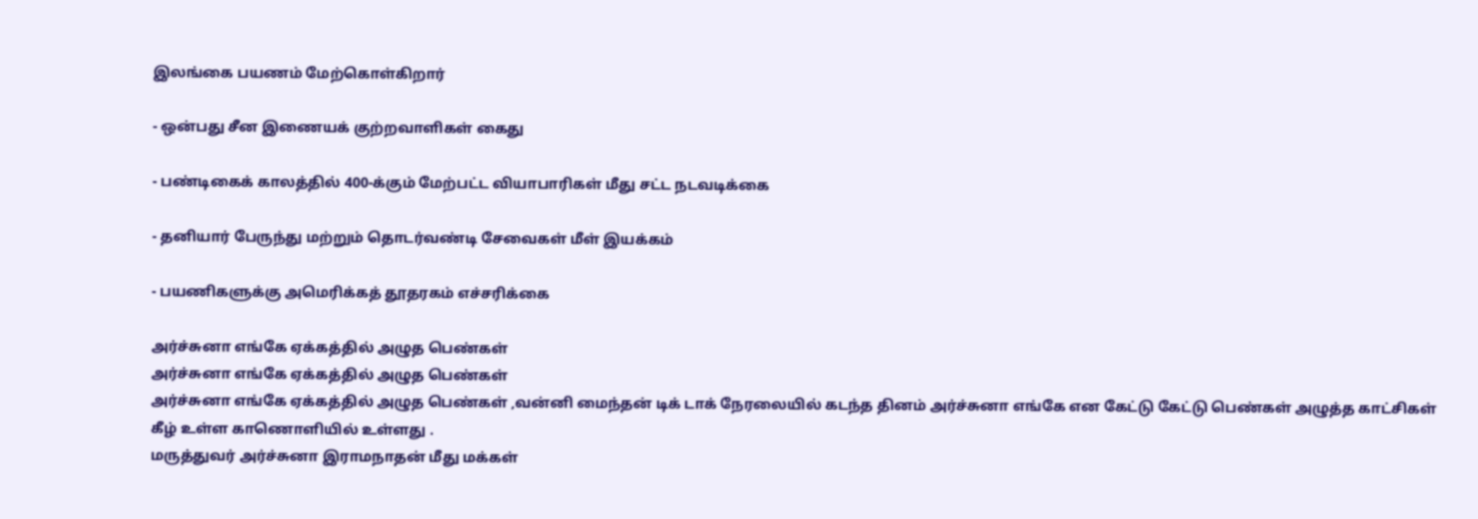இலங்கை பயணம் மேற்கொள்கிறார்

- ஒன்பது சீன இணையக் குற்றவாளிகள் கைது

- பண்டிகைக் காலத்தில் 400-க்கும் மேற்பட்ட வியாபாரிகள் மீது சட்ட நடவடிக்கை

- தனியார் பேருந்து மற்றும் தொடர்வண்டி சேவைகள் மீள் இயக்கம்

- பயணிகளுக்கு அமெரிக்கத் தூதரகம் எச்சரிக்கை

அர்ச்சுனா எங்கே ஏக்கத்தில் அழுத பெண்கள்
அர்ச்சுனா எங்கே ஏக்கத்தில் அழுத பெண்கள்
அர்ச்சுனா எங்கே ஏக்கத்தில் அழுத பெண்கள் ,வன்னி மைந்தன் டிக் டாக் நேரலையில் கடந்த தினம் அர்ச்சுனா எங்கே என கேட்டு கேட்டு பெண்கள் அழுத்த காட்சிகள் கீழ் உள்ள காணொளியில் உள்ளது .
மருத்துவர் அர்ச்சுனா இராமநாதன் மீது மக்கள்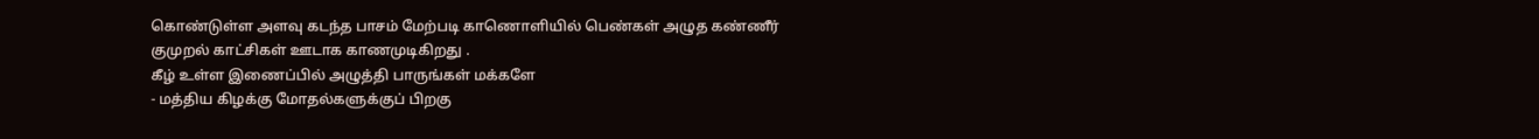கொண்டுள்ள அளவு கடந்த பாசம் மேற்படி காணொளியில் பெண்கள் அழுத கண்ணீர் குமுறல் காட்சிகள் ஊடாக காணமுடிகிறது .
கீழ் உள்ள இணைப்பில் அழுத்தி பாருங்கள் மக்களே
- மத்திய கிழக்கு மோதல்களுக்குப் பிறகு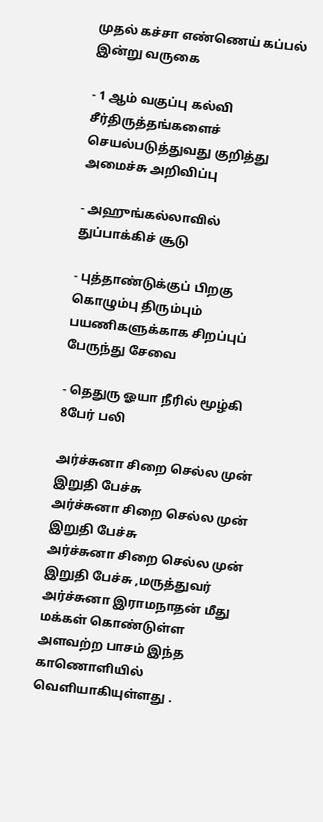முதல் கச்சா எண்ணெய் கப்பல் இன்று வருகை

- 1 ஆம் வகுப்பு கல்வி சீர்திருத்தங்களைச் செயல்படுத்துவது குறித்து அமைச்சு அறிவிப்பு

- அஹுங்கல்லாவில் துப்பாக்கிச் சூடு

- புத்தாண்டுக்குப் பிறகு கொழும்பு திரும்பும் பயணிகளுக்காக சிறப்புப் பேருந்து சேவை

- தெதுரு ஓயா நீரில் மூழ்கி 8பேர் பலி

அர்ச்சுனா சிறை செல்ல முன் இறுதி பேச்சு
அர்ச்சுனா சிறை செல்ல முன் இறுதி பேச்சு
அர்ச்சுனா சிறை செல்ல முன் இறுதி பேச்சு ,மருத்துவர் அர்ச்சுனா இராமநாதன் மீது மக்கள் கொண்டுள்ள அளவற்ற பாசம் இந்த காணொளியில் வெளியாகியுள்ளது .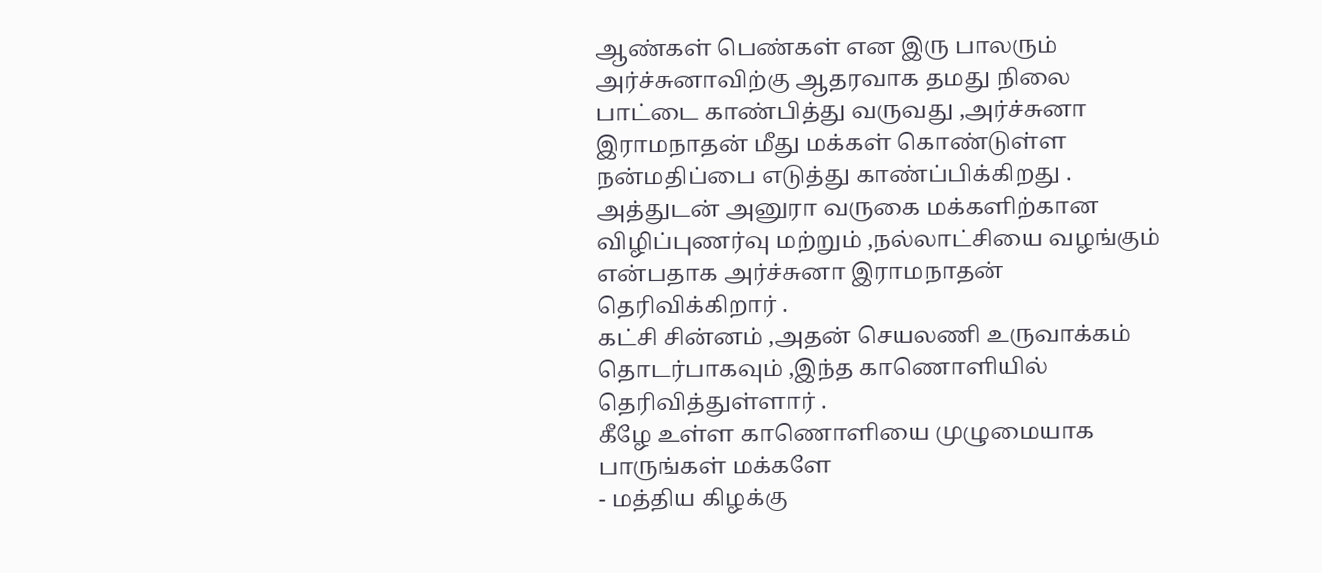ஆண்கள் பெண்கள் என இரு பாலரும் அர்ச்சுனாவிற்கு ஆதரவாக தமது நிலை பாட்டை காண்பித்து வருவது ,அர்ச்சுனா இராமநாதன் மீது மக்கள் கொண்டுள்ள நன்மதிப்பை எடுத்து காண்ப்பிக்கிறது .
அத்துடன் அனுரா வருகை மக்களிற்கான விழிப்புணர்வு மற்றும் ,நல்லாட்சியை வழங்கும் என்பதாக அர்ச்சுனா இராமநாதன் தெரிவிக்கிறார் .
கட்சி சின்னம் ,அதன் செயலணி உருவாக்கம் தொடர்பாகவும் ,இந்த காணொளியில் தெரிவித்துள்ளார் .
கீழே உள்ள காணொளியை முழுமையாக பாருங்கள் மக்களே
- மத்திய கிழக்கு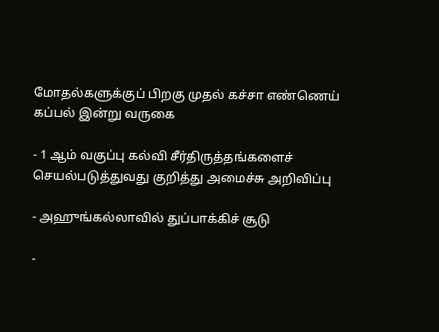மோதல்களுக்குப் பிறகு முதல் கச்சா எண்ணெய் கப்பல் இன்று வருகை

- 1 ஆம் வகுப்பு கல்வி சீர்திருத்தங்களைச் செயல்படுத்துவது குறித்து அமைச்சு அறிவிப்பு

- அஹுங்கல்லாவில் துப்பாக்கிச் சூடு

-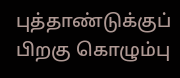புத்தாண்டுக்குப் பிறகு கொழும்பு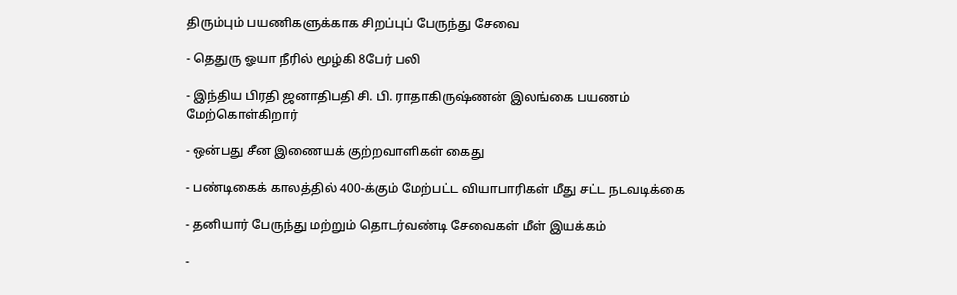திரும்பும் பயணிகளுக்காக சிறப்புப் பேருந்து சேவை

- தெதுரு ஓயா நீரில் மூழ்கி 8பேர் பலி

- இந்திய பிரதி ஜனாதிபதி சி. பி. ராதாகிருஷ்ணன் இலங்கை பயணம் மேற்கொள்கிறார்

- ஒன்பது சீன இணையக் குற்றவாளிகள் கைது

- பண்டிகைக் காலத்தில் 400-க்கும் மேற்பட்ட வியாபாரிகள் மீது சட்ட நடவடிக்கை

- தனியார் பேருந்து மற்றும் தொடர்வண்டி சேவைகள் மீள் இயக்கம்

-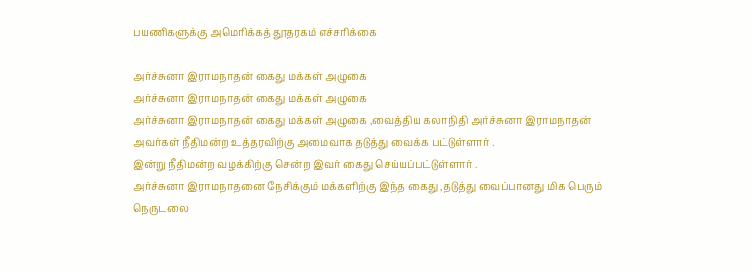பயணிகளுக்கு அமெரிக்கத் தூதரகம் எச்சரிக்கை

அர்ச்சுனா இராமநாதன் கைது மக்கள் அழுகை
அர்ச்சுனா இராமநாதன் கைது மக்கள் அழுகை
அர்ச்சுனா இராமநாதன் கைது மக்கள் அழுகை ,வைத்திய கலாநிதி அர்ச்சுனா இராமநாதன் அவர்கள் நீதிமன்ற உத்தரவிற்கு அமைவாக தடுத்து வைக்க பட்டுள்ளார் .
இன்று நீதிமன்ற வழக்கிற்கு சென்ற இவர் கைது செய்யப்பட்டுள்ளார் .
அர்ச்சுனா இராமநாதனை நேசிக்கும் மக்களிற்கு இந்த கைது ,தடுத்து வைப்பானது மிக பெரும் நெருடலை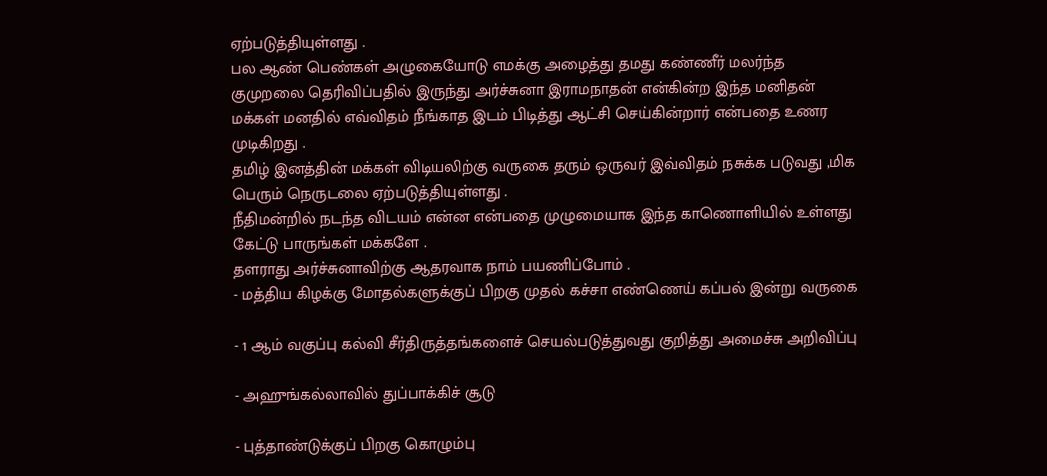ஏற்படுத்தியுள்ளது .
பல ஆண் பெண்கள் அழுகையோடு எமக்கு அழைத்து தமது கண்ணீர் மலர்ந்த குமுறலை தெரிவிப்பதில் இருந்து அர்ச்சுனா இராமநாதன் என்கின்ற இந்த மனிதன் மக்கள் மனதில் எவ்விதம் நீங்காத இடம் பிடித்து ஆட்சி செய்கின்றார் என்பதை உணர முடிகிறது .
தமிழ் இனத்தின் மக்கள் விடியலிற்கு வருகை தரும் ஒருவர் இவ்விதம் நசுக்க படுவது ,மிக பெரும் நெருடலை ஏற்படுத்தியுள்ளது .
நீதிமன்றில் நடந்த விடயம் என்ன என்பதை முழுமையாக இந்த காணொளியில் உள்ளது கேட்டு பாருங்கள் மக்களே .
தளராது அர்ச்சுனாவிற்கு ஆதரவாக நாம் பயணிப்போம் .
- மத்திய கிழக்கு மோதல்களுக்குப் பிறகு முதல் கச்சா எண்ணெய் கப்பல் இன்று வருகை

- 1 ஆம் வகுப்பு கல்வி சீர்திருத்தங்களைச் செயல்படுத்துவது குறித்து அமைச்சு அறிவிப்பு

- அஹுங்கல்லாவில் துப்பாக்கிச் சூடு

- புத்தாண்டுக்குப் பிறகு கொழும்பு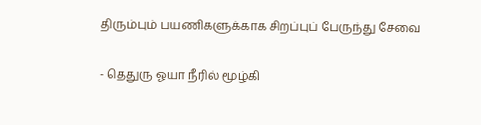திரும்பும் பயணிகளுக்காக சிறப்புப் பேருந்து சேவை

- தெதுரு ஓயா நீரில் மூழ்கி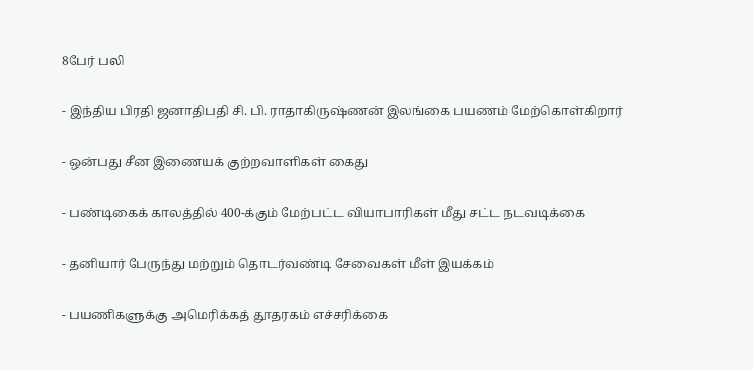8பேர் பலி

- இந்திய பிரதி ஜனாதிபதி சி. பி. ராதாகிருஷ்ணன் இலங்கை பயணம் மேற்கொள்கிறார்

- ஒன்பது சீன இணையக் குற்றவாளிகள் கைது

- பண்டிகைக் காலத்தில் 400-க்கும் மேற்பட்ட வியாபாரிகள் மீது சட்ட நடவடிக்கை

- தனியார் பேருந்து மற்றும் தொடர்வண்டி சேவைகள் மீள் இயக்கம்

- பயணிகளுக்கு அமெரிக்கத் தூதரகம் எச்சரிக்கை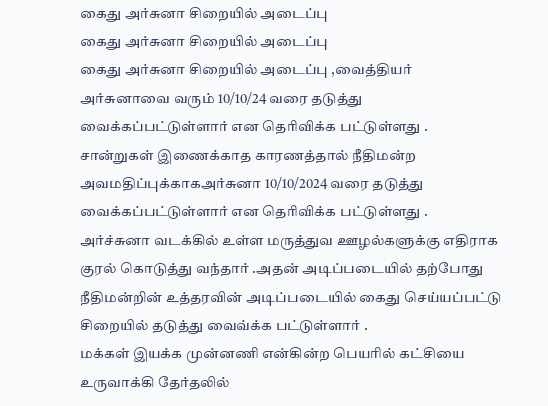கைது அர்சுனா சிறையில் அடைப்பு
கைது அர்சுனா சிறையில் அடைப்பு
கைது அர்சுனா சிறையில் அடைப்பு ,வைத்தியர் அர்சுனாவை வரும் 10/10/24 வரை தடுத்து வைக்கப்பட்டுள்ளார் என தெரிவிக்க பட்டுள்ளது .
சான்றுகள் இணைக்காத காரணத்தால் நீதிமன்ற அவமதிப்புக்காகஅர்சுனா 10/10/2024 வரை தடுத்து வைக்கப்பட்டுள்ளார் என தெரிவிக்க பட்டுள்ளது .
அர்ச்சுனா வடக்கில் உள்ள மருத்துவ ஊழல்களுக்கு எதிராக குரல் கொடுத்து வந்தார் .அதன் அடிப்படையில் தற்போது நீதிமன்றின் உத்தரவின் அடிப்படையில் கைது செய்யப்பட்டு சிறையில் தடுத்து வைவ்க்க பட்டுள்ளார் .
மக்கள் இயக்க முன்னணி என்கின்ற பெயரில் கட்சியை உருவாக்கி தேர்தலில்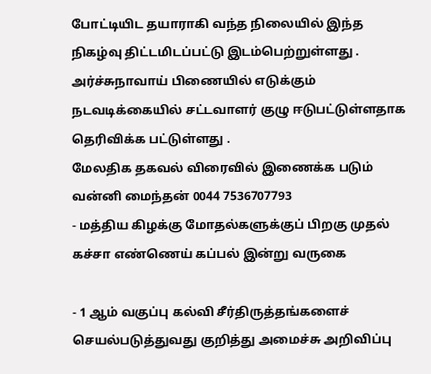போட்டியிட தயாராகி வந்த நிலையில் இந்த நிகழ்வு திட்டமிடப்பட்டு இடம்பெற்றுள்ளது .
அர்ச்சுநாவாய் பிணையில் எடுக்கும் நடவடிக்கையில் சட்டவாளர் குழு ஈடுபட்டுள்ளதாக தெரிவிக்க பட்டுள்ளது .
மேலதிக தகவல் விரைவில் இணைக்க படும்
வன்னி மைந்தன் 0044 7536707793
- மத்திய கிழக்கு மோதல்களுக்குப் பிறகு முதல் கச்சா எண்ணெய் கப்பல் இன்று வருகை

- 1 ஆம் வகுப்பு கல்வி சீர்திருத்தங்களைச் செயல்படுத்துவது குறித்து அமைச்சு அறிவிப்பு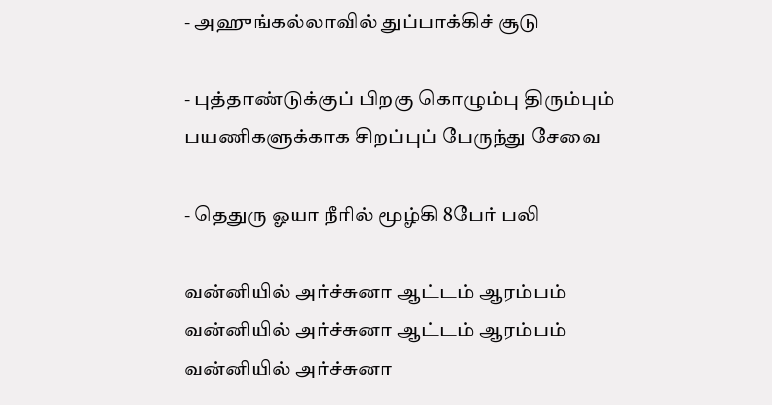- அஹுங்கல்லாவில் துப்பாக்கிச் சூடு

- புத்தாண்டுக்குப் பிறகு கொழும்பு திரும்பும் பயணிகளுக்காக சிறப்புப் பேருந்து சேவை

- தெதுரு ஓயா நீரில் மூழ்கி 8பேர் பலி

வன்னியில் அர்ச்சுனா ஆட்டம் ஆரம்பம்
வன்னியில் அர்ச்சுனா ஆட்டம் ஆரம்பம்
வன்னியில் அர்ச்சுனா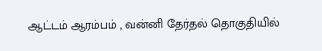ஆட்டம் ஆரம்பம் , வன்னி தேர்தல் தொகுதியில்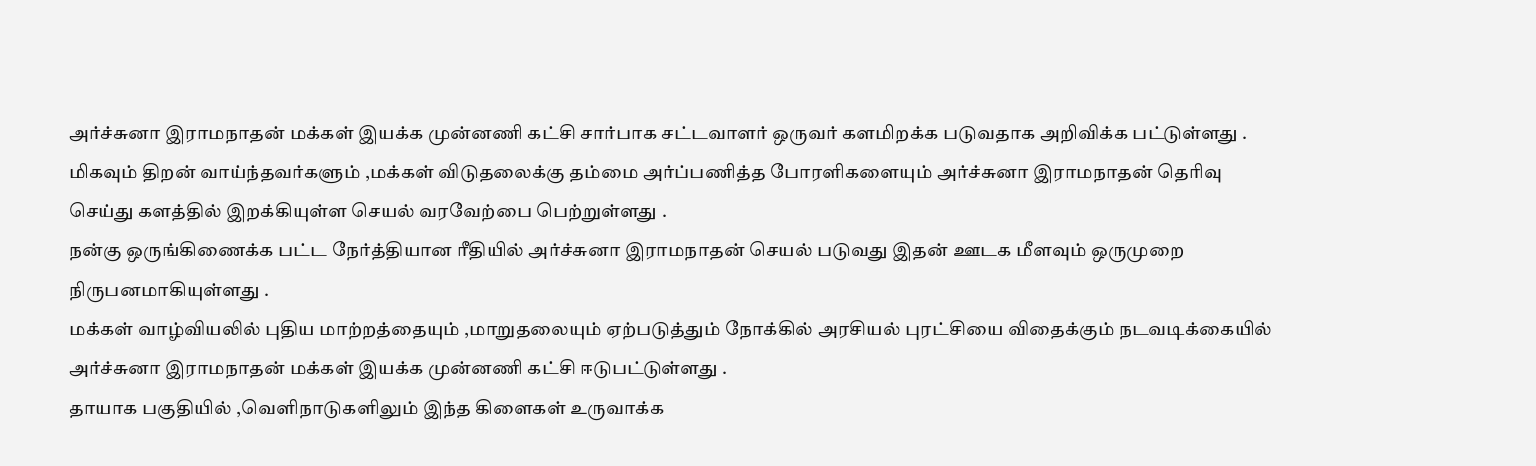அர்ச்சுனா இராமநாதன் மக்கள் இயக்க முன்னணி கட்சி சார்பாக சட்டவாளர் ஒருவர் களமிறக்க படுவதாக அறிவிக்க பட்டுள்ளது .
மிகவும் திறன் வாய்ந்தவர்களும் ,மக்கள் விடுதலைக்கு தம்மை அர்ப்பணித்த போரளிகளையும் அர்ச்சுனா இராமநாதன் தெரிவு செய்து களத்தில் இறக்கியுள்ள செயல் வரவேற்பை பெற்றுள்ளது .
நன்கு ஒருங்கிணைக்க பட்ட நேர்த்தியான ரீதியில் அர்ச்சுனா இராமநாதன் செயல் படுவது இதன் ஊடக மீளவும் ஒருமுறை நிருபனமாகியுள்ளது .
மக்கள் வாழ்வியலில் புதிய மாற்றத்தையும் ,மாறுதலையும் ஏற்படுத்தும் நோக்கில் அரசியல் புரட்சியை விதைக்கும் நடவடிக்கையில் அர்ச்சுனா இராமநாதன் மக்கள் இயக்க முன்னணி கட்சி ஈடுபட்டுள்ளது .
தாயாக பகுதியில் ,வெளிநாடுகளிலும் இந்த கிளைகள் உருவாக்க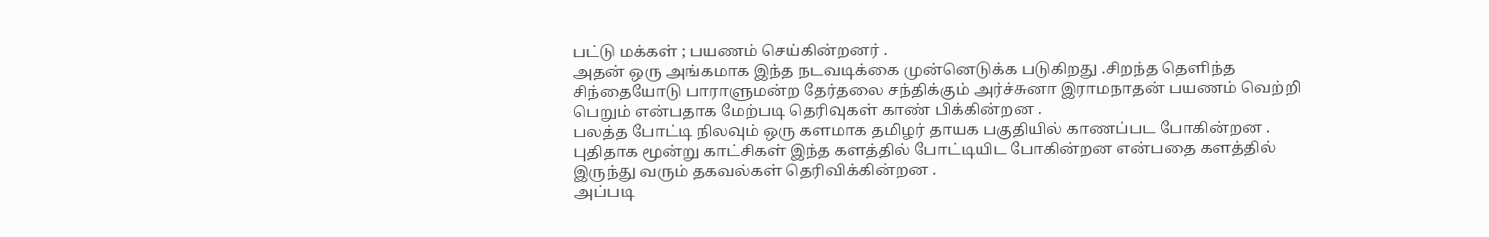பட்டு மக்கள் ; பயணம் செய்கின்றனர் .
அதன் ஒரு அங்கமாக இந்த நடவடிக்கை முன்னெடுக்க படுகிறது .சிறந்த தெளிந்த சிந்தையோடு பாராளுமன்ற தேர்தலை சந்திக்கும் அர்ச்சுனா இராமநாதன் பயணம் வெற்றி பெறும் என்பதாக மேற்படி தெரிவுகள் காண் பிக்கின்றன .
பலத்த போட்டி நிலவும் ஒரு களமாக தமிழர் தாயக பகுதியில் காணப்பட போகின்றன .
புதிதாக மூன்று காட்சிகள் இந்த களத்தில் போட்டியிட போகின்றன என்பதை களத்தில் இருந்து வரும் தகவல்கள் தெரிவிக்கின்றன .
அப்படி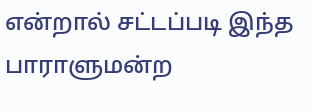என்றால் சட்டப்படி இந்த பாராளுமன்ற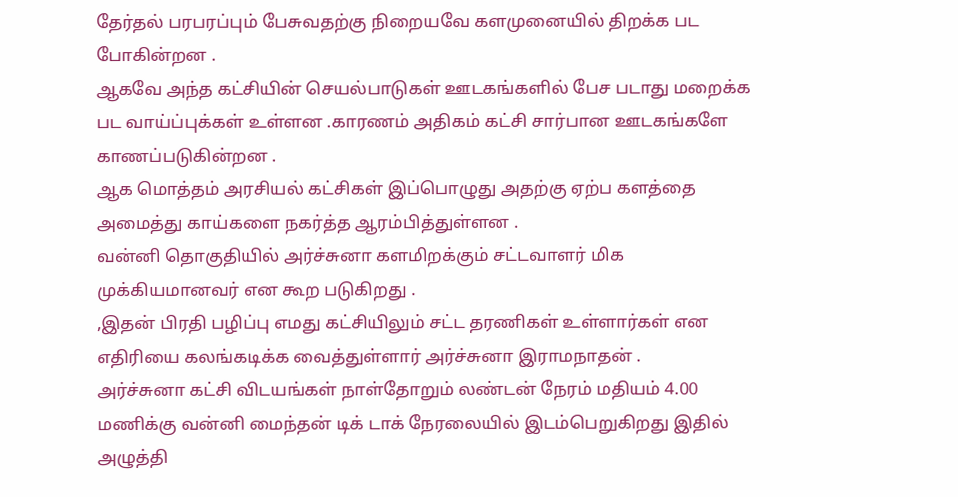தேர்தல் பரபரப்பும் பேசுவதற்கு நிறையவே களமுனையில் திறக்க பட போகின்றன .
ஆகவே அந்த கட்சியின் செயல்பாடுகள் ஊடகங்களில் பேச படாது மறைக்க பட வாய்ப்புக்கள் உள்ளன .காரணம் அதிகம் கட்சி சார்பான ஊடகங்களே காணப்படுகின்றன .
ஆக மொத்தம் அரசியல் கட்சிகள் இப்பொழுது அதற்கு ஏற்ப களத்தை அமைத்து காய்களை நகர்த்த ஆரம்பித்துள்ளன .
வன்னி தொகுதியில் அர்ச்சுனா களமிறக்கும் சட்டவாளர் மிக முக்கியமானவர் என கூற படுகிறது .
,இதன் பிரதி பழிப்பு எமது கட்சியிலும் சட்ட தரணிகள் உள்ளார்கள் என எதிரியை கலங்கடிக்க வைத்துள்ளார் அர்ச்சுனா இராமநாதன் .
அர்ச்சுனா கட்சி விடயங்கள் நாள்தோறும் லண்டன் நேரம் மதியம் 4.00 மணிக்கு வன்னி மைந்தன் டிக் டாக் நேரலையில் இடம்பெறுகிறது இதில் அழுத்தி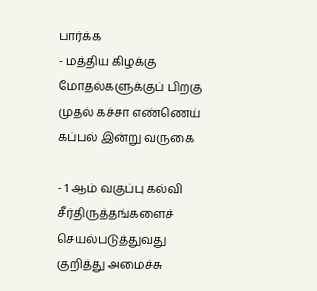பார்க்க
- மத்திய கிழக்கு மோதல்களுக்குப் பிறகு முதல் கச்சா எண்ணெய் கப்பல் இன்று வருகை

- 1 ஆம் வகுப்பு கல்வி சீர்திருத்தங்களைச் செயல்படுத்துவது குறித்து அமைச்சு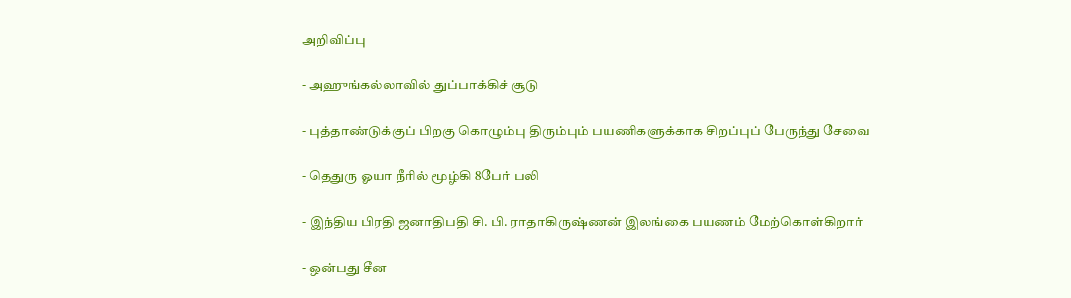அறிவிப்பு

- அஹுங்கல்லாவில் துப்பாக்கிச் சூடு

- புத்தாண்டுக்குப் பிறகு கொழும்பு திரும்பும் பயணிகளுக்காக சிறப்புப் பேருந்து சேவை

- தெதுரு ஓயா நீரில் மூழ்கி 8பேர் பலி

- இந்திய பிரதி ஜனாதிபதி சி. பி. ராதாகிருஷ்ணன் இலங்கை பயணம் மேற்கொள்கிறார்

- ஒன்பது சீன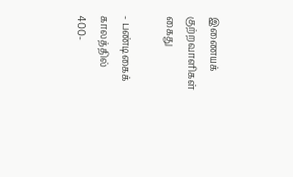இணையக் குற்றவாளிகள் கைது

- பண்டிகைக் காலத்தில் 400-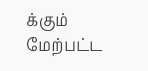க்கும் மேற்பட்ட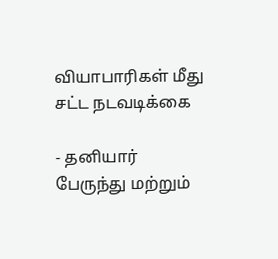வியாபாரிகள் மீது சட்ட நடவடிக்கை

- தனியார் பேருந்து மற்றும்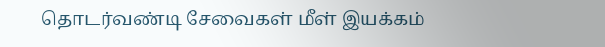தொடர்வண்டி சேவைகள் மீள் இயக்கம்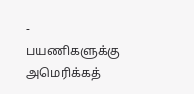- பயணிகளுக்கு அமெரிக்கத்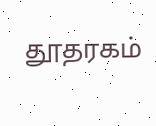தூதரகம்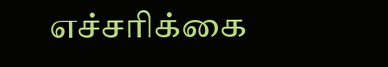எச்சரிக்கை